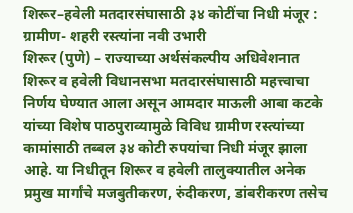शिरूर–हवेली मतदारसंघासाठी ३४ कोटींचा निधी मंजूर : ग्रामीण- शहरी रस्त्यांना नवी उभारी
शिरूर (पुणे) – राज्याच्या अर्थसंकल्पीय अधिवेशनात शिरूर व हवेली विधानसभा मतदारसंघासाठी महत्त्वाचा निर्णय घेण्यात आला असून आमदार माऊली आबा कटके यांच्या विशेष पाठपुराव्यामुळे विविध ग्रामीण रस्त्यांच्या कामांसाठी तब्बल ३४ कोटी रुपयांचा निधी मंजूर झाला आहे. या निधीतून शिरूर व हवेली तालुक्यातील अनेक प्रमुख मार्गांचे मजबुतीकरण, रुंदीकरण, डांबरीकरण तसेच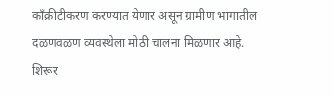काँक्रीटीकरण करण्यात येणार असून ग्रामीण भागातील दळणवळण व्यवस्थेला मोठी चालना मिळणार आहे.
शिरूर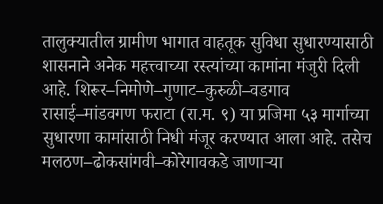तालुक्यातील ग्रामीण भागात वाहतूक सुविधा सुधारण्यासाठी शासनाने अनेक महत्त्वाच्या रस्त्यांच्या कामांना मंजुरी दिली आहे. शिरूर–निमोणे–गुणाट–कुरुळी–वडगाव रासाई–मांडवगण फराटा (रा.म. ९) या प्रजिमा ५३ मार्गाच्या सुधारणा कामांसाठी निधी मंजूर करण्यात आला आहे. तसेच मलठण–ढोकसांगवी–कोरेगावकडे जाणाऱ्या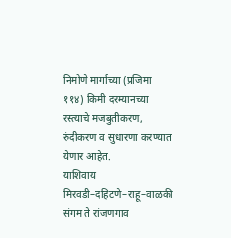निमोणे मार्गाच्या (प्रजिमा ११४) किमी दरम्यानच्या रस्त्याचे मजबुतीकरण, रुंदीकरण व सुधारणा करण्यात येणार आहेत.
याशिवाय मिरवडी–दहिटणे–राहू–वाळकी संगम ते रांजणगाव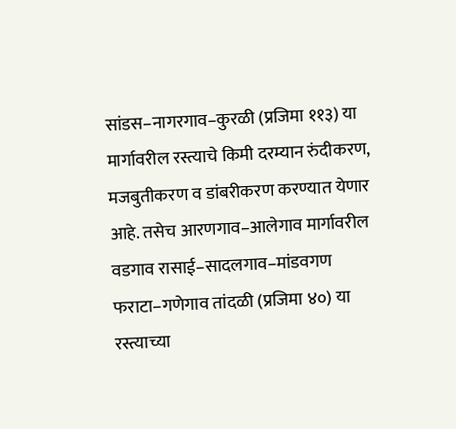सांडस–नागरगाव–कुरळी (प्रजिमा ११३) या मार्गावरील रस्त्याचे किमी दरम्यान रुंदीकरण, मजबुतीकरण व डांबरीकरण करण्यात येणार आहे. तसेच आरणगाव–आलेगाव मार्गावरील वडगाव रासाई–सादलगाव–मांडवगण फराटा–गणेगाव तांदळी (प्रजिमा ४०) या रस्त्याच्या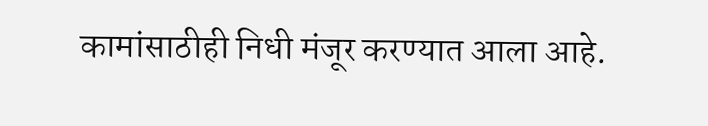कामांसाठीही निधी मंजूर करण्यात आला आहे.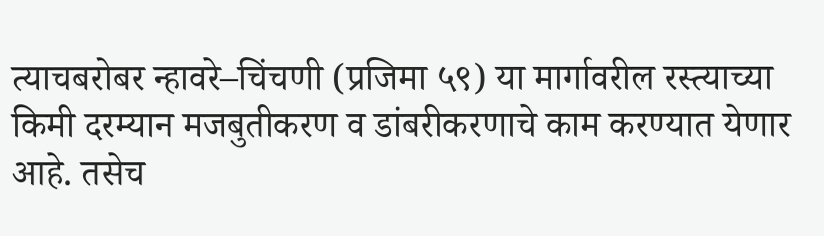त्याचबरोबर न्हावरे–चिंचणी (प्रजिमा ५९) या मार्गावरील रस्त्याच्या किमी दरम्यान मजबुतीकरण व डांबरीकरणाचे काम करण्यात येणार आहे. तसेच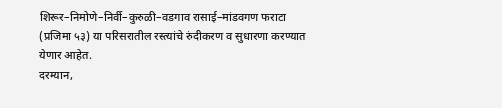शिरूर–निमोणे–निर्वी–कुरुळी–वडगाव रासाई–मांडवगण फराटा (प्रजिमा ५३) या परिसरातील रस्त्यांचे रुंदीकरण व सुधारणा करण्यात येणार आहेत.
दरम्यान,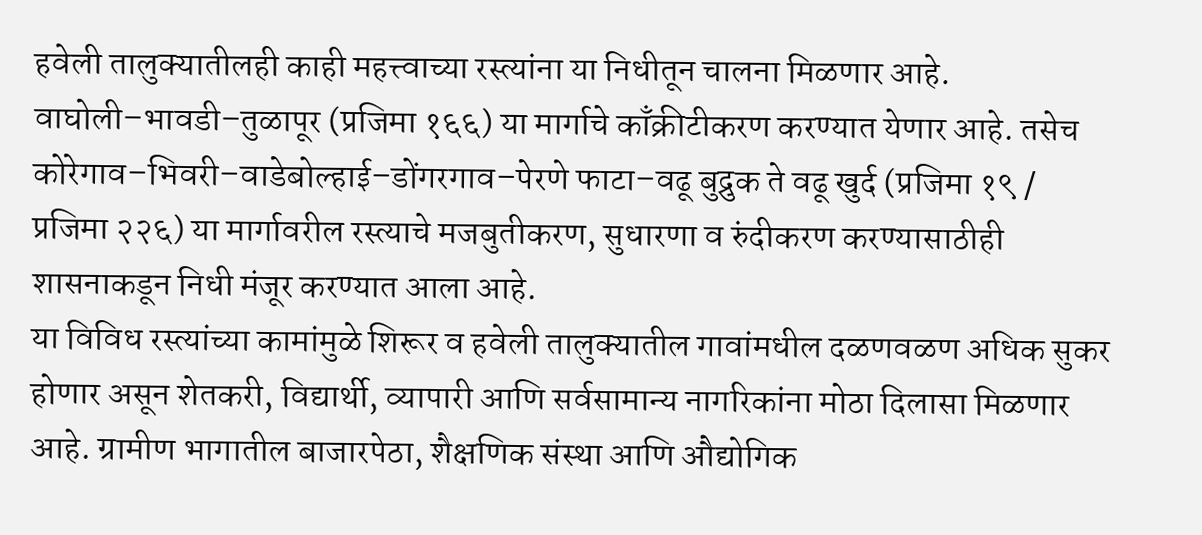हवेली तालुक्यातीलही काही महत्त्वाच्या रस्त्यांना या निधीतून चालना मिळणार आहे. वाघोली–भावडी–तुळापूर (प्रजिमा १६६) या मार्गाचे काँक्रीटीकरण करण्यात येणार आहे. तसेच कोरेगाव–भिवरी–वाडेबोल्हाई–डोंगरगाव–पेरणे फाटा–वढू बुद्रुक ते वढू खुर्द (प्रजिमा १९ / प्रजिमा २२६) या मार्गावरील रस्त्याचे मजबुतीकरण, सुधारणा व रुंदीकरण करण्यासाठीही शासनाकडून निधी मंजूर करण्यात आला आहे.
या विविध रस्त्यांच्या कामांमुळे शिरूर व हवेली तालुक्यातील गावांमधील दळणवळण अधिक सुकर होणार असून शेतकरी, विद्यार्थी, व्यापारी आणि सर्वसामान्य नागरिकांना मोठा दिलासा मिळणार आहे. ग्रामीण भागातील बाजारपेठा, शैक्षणिक संस्था आणि औद्योगिक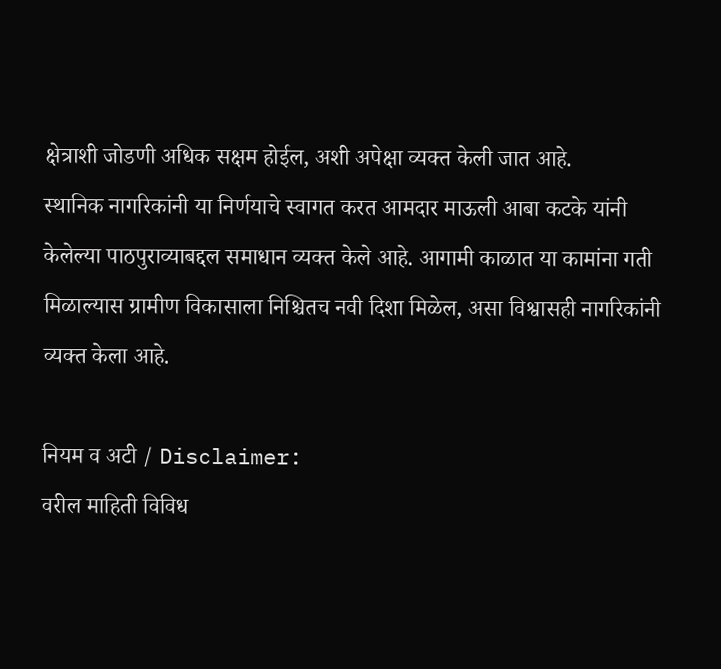क्षेत्राशी जोडणी अधिक सक्षम होईल, अशी अपेक्षा व्यक्त केली जात आहे.
स्थानिक नागरिकांनी या निर्णयाचे स्वागत करत आमदार माऊली आबा कटके यांनी केलेल्या पाठपुराव्याबद्दल समाधान व्यक्त केले आहे. आगामी काळात या कामांना गती मिळाल्यास ग्रामीण विकासाला निश्चितच नवी दिशा मिळेल, असा विश्वासही नागरिकांनी व्यक्त केला आहे.

नियम व अटी / Disclaimer:
वरील माहिती विविध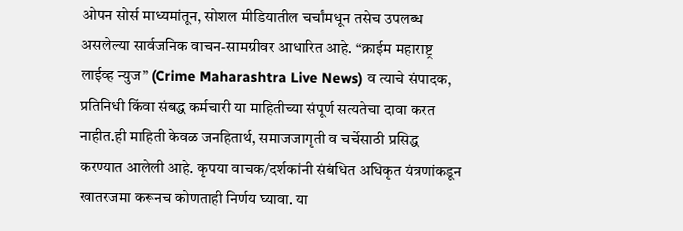ओपन सोर्स माध्यमांतून, सोशल मीडियातील चर्चांमधून तसेच उपलब्ध असलेल्या सार्वजनिक वाचन-सामग्रीवर आधारित आहे. “क्राईम महाराष्ट्र लाईव्ह न्युज” (Crime Maharashtra Live News) व त्याचे संपादक, प्रतिनिधी किंवा संबद्ध कर्मचारी या माहितीच्या संपूर्ण सत्यतेचा दावा करत नाहीत.ही माहिती केवळ जनहितार्थ, समाजजागृती व चर्चेसाठी प्रसिद्ध करण्यात आलेली आहे. कृपया वाचक/दर्शकांनी संबंधित अधिकृत यंत्रणांकडून खातरजमा करूनच कोणताही निर्णय घ्यावा. या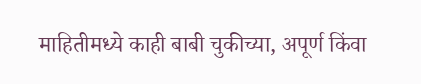माहितीमध्ये काही बाबी चुकीच्या, अपूर्ण किंवा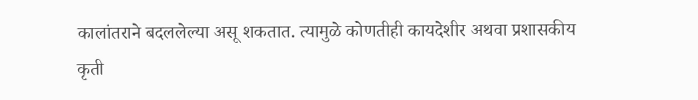कालांतराने बदललेल्या असू शकतात. त्यामुळे कोणतीही कायदेशीर अथवा प्रशासकीय कृती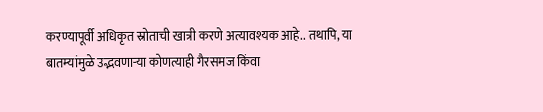करण्यापूर्वी अधिकृत स्रोताची खात्री करणे अत्यावश्यक आहे.. तथापि, या बातम्यांमुळे उद्भवणाऱ्या कोणत्याही गैरसमज किंवा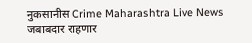नुकसानीस Crime Maharashtra Live News जबाबदार राहणार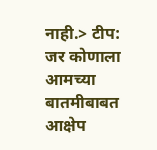नाही.> टीप: जर कोणाला आमच्या बातमीबाबत आक्षेप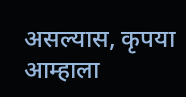असल्यास, कृपया आम्हाला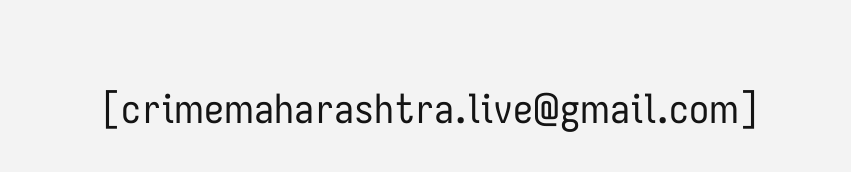[crimemaharashtra.live@gmail.com]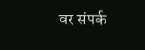वर संपर्क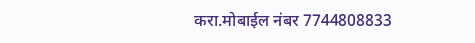करा.मोबाईल नंबर 7744808833